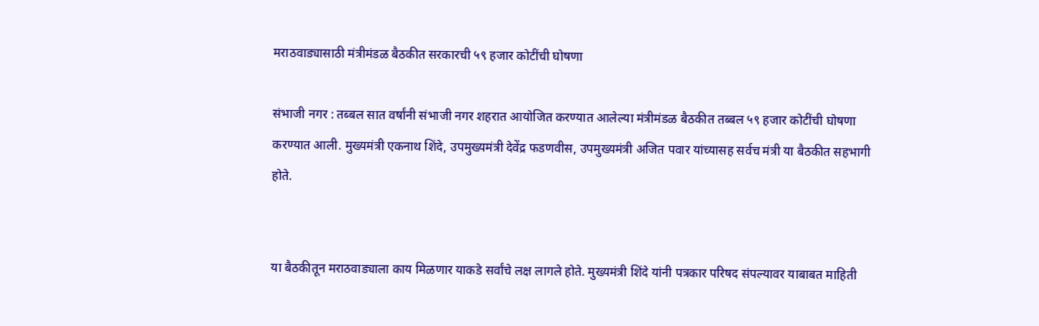मराठवाड्यासाठी मंत्रीमंडळ बैठकीत सरकारची ५९ हजार कोटींची घोषणा

संभाजी नगर : तब्बल सात वर्षांनी संभाजी नगर शहरात आयोजित करण्यात आलेल्या मंत्रीमंडळ बैठकीत तब्बल ५९ हजार कोटींची घोषणा करण्यात आली. मुख्यमंत्री एकनाथ शिंदे, उपमुख्यमंत्री देवेंद्र फडणवीस, उपमुख्यमंत्री अजित पवार यांच्यासह सर्वच मंत्री या बैठकीत सहभागी होते.


या बैठकीतून मराठवाड्याला काय मिळणार याकडे सर्वांचे लक्ष लागले होते. मुख्यमंत्री शिंदे यांनी पत्रकार परिषद संपल्यावर याबाबत माहिती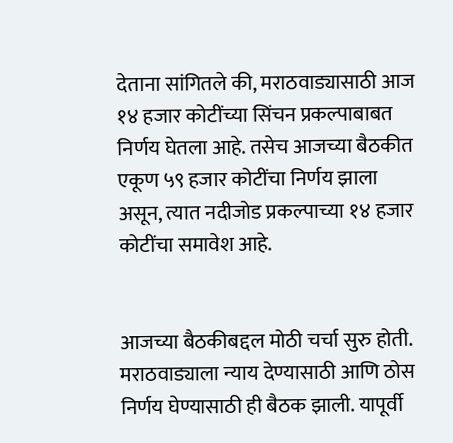देताना सांगितले की, मराठवाड्यासाठी आज १४ हजार कोटींच्या सिंचन प्रकल्पाबाबत निर्णय घेतला आहे. तसेच आजच्या बैठकीत एकूण ५९ हजार कोटींचा निर्णय झाला असून, त्यात नदीजोड प्रकल्पाच्या १४ हजार कोटींचा समावेश आहे.


आजच्या बैठकीबद्दल मोठी चर्चा सुरु होती. मराठवाड्याला न्याय देण्यासाठी आणि ठोस निर्णय घेण्यासाठी ही बैठक झाली. यापूर्वी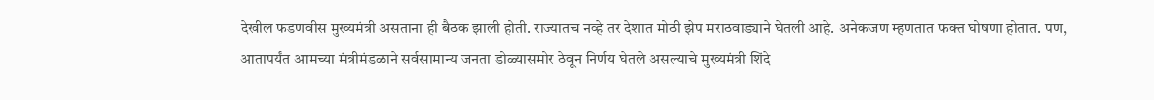देखील फडणवीस मुख्यमंत्री असताना ही बैठक झाली होती. राज्यातच नव्हे तर देशात मोठी झेप मराठवाड्याने घेतली आहे. अनेकजण म्हणतात फक्त घोषणा होतात. पण, आतापर्यंत आमच्या मंत्रीमंडळाने सर्वसामान्य जनता डोळ्यासमोर ठेवून निर्णय घेतले असल्याचे मुख्यमंत्री शिंदे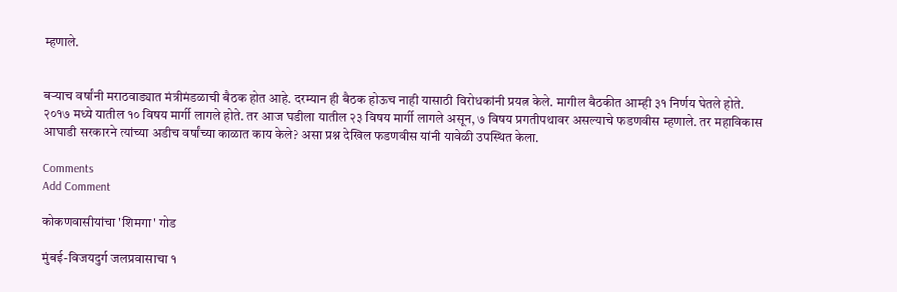म्हणाले.


बऱ्याच वर्षांनी मराठवाड्यात मंत्रीमंडळाची बैठक होत आहे. दरम्यान ही बैठक होऊच नाही यासाठी विरोधकांनी प्रयत्न केले. मागील बैठकीत आम्ही ३१ निर्णय घेतले होते. २०१७ मध्ये यातील १० विषय मार्गी लागले होते. तर आज घडीला यातील २३ विषय मार्गी लागले असून, ७ विषय प्रगतीपथावर असल्याचे फडणवीस म्हणाले. तर महाविकास आघाडी सरकारने त्यांच्या अडीच वर्षांच्या काळात काय केले? असा प्रश्न देखिल फडणवीस यांनी यावेळी उपस्थित केला.

Comments
Add Comment

कोकणवासीयांचा 'शिमगा' गोड

मुंबई-विजयदुर्ग जलप्रवासाचा १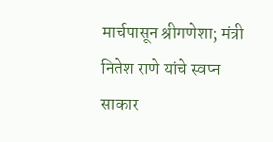मार्चपासून श्रीगणेशा; मंत्री नितेश राणे यांचे स्वप्न साकार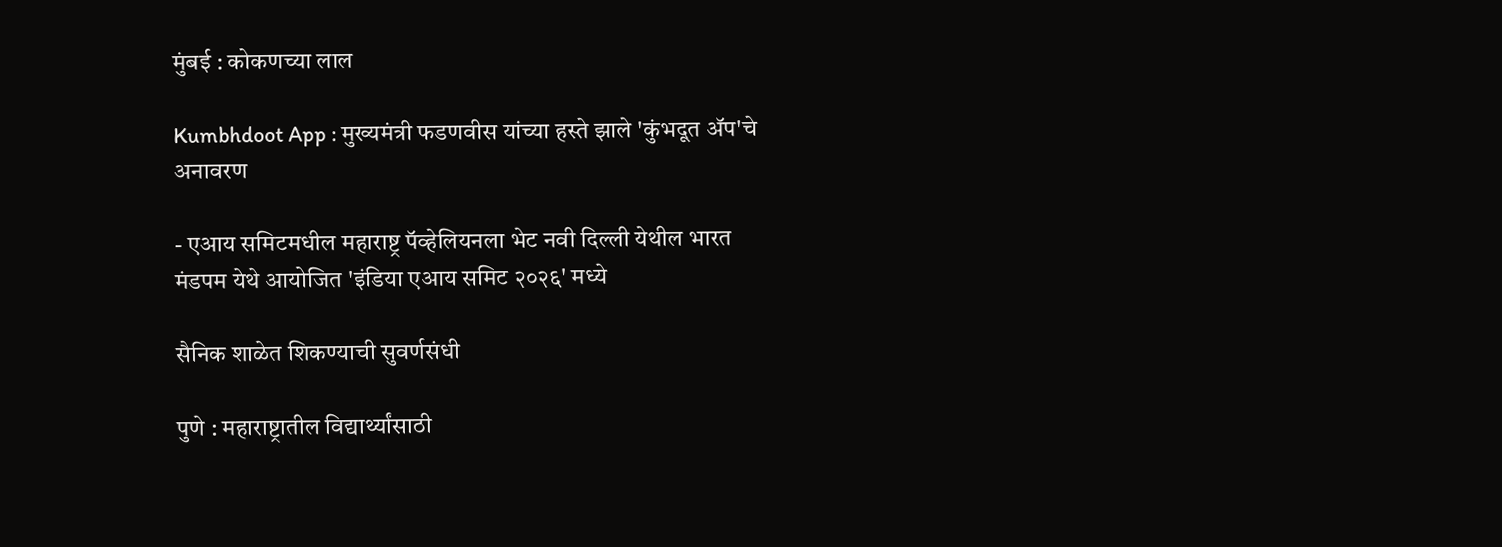मुंबई : कोकणच्या लाल

Kumbhdoot App : मुख्यमंत्री फडणवीस यांच्या हस्ते झाले 'कुंभदूत ॲप'चे अनावरण

- एआय समिटमधील महाराष्ट्र पॅव्हेलियनला भेट नवी दिल्ली येथील भारत मंडपम येथे आयोजित 'इंडिया एआय समिट २०२६' मध्ये

सैनिक शाळेत शिकण्याची सुवर्णसंधी

पुणे : महाराष्ट्रातील विद्यार्थ्यांसाठी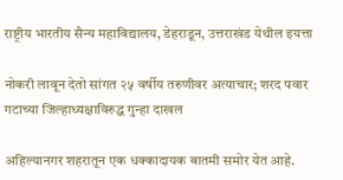राष्ट्रीय भारतीय सैन्य महाविद्यालय, डेहराडून, उत्तराखंड येथील इयत्ता

नोकरी लावून देतो सांगत २५ वर्षीय तरुणीवर अत्याचार; शरद पवार गटाच्या जिल्हाध्यक्षाविरुद्ध गुन्हा दाखल

अहिल्यानगर शहरातून एक धक्कादायक बातमी समोर येत आहे.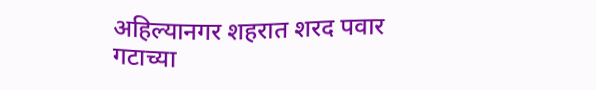अहिल्यानगर शहरात शरद पवार गटाच्या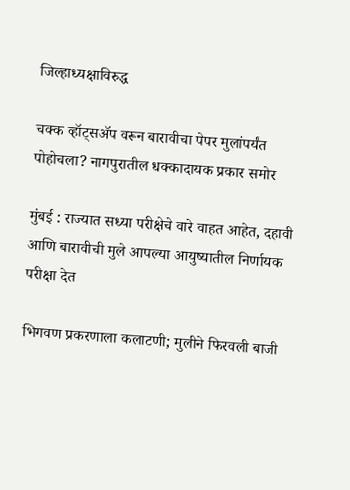जिल्हाध्यक्षाविरुद्ध

चक्क व्हॉट्सअ‍ॅप वरून बारावीचा पेपर मुलांपर्यंत पोहोचला? नागपुरातील धक्कादायक प्रकार समोर

मुंबई : राज्यात सध्या परीक्षेचे वारे वाहत आहेत, दहावी आणि बारावीची मुले आपल्या आयुष्यातील निर्णायक परीक्षा देत

भिगवण प्रकरणाला कलाटणी; मुलीने फिरवली बाजी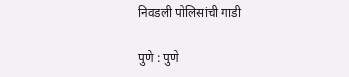निवडली पोलिसांची गाडी

पुणे : पुणे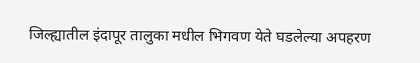जिल्ह्यातील इंदापूर तालुका मधील भिगवण येते घडलेल्या अपहरण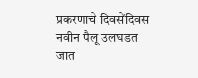प्रकरणाचे दिवसेंदिवस नवीन पैलू उलघडत जात